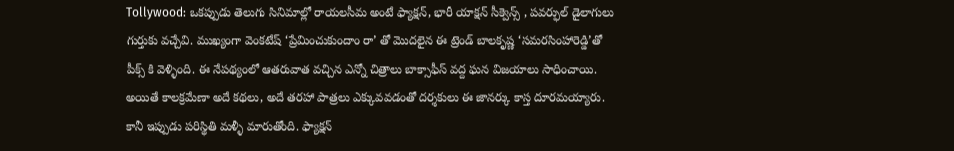Tollywood: ఒకప్పుడు తెలుగు సినిమాల్లో రాయలసీమ అంటే ఫ్యాక్షన్, భారీ యాక్షన్ సీక్వెన్స్ , పవర్ఫుల్ డైలాగులు గుర్తుకు వచ్చేవి. ముఖ్యంగా వెంకటేష్ ‘ప్రేమించుకుందాం రా’ తో మొదలైన ఈ ట్రెండ్ బాలకృష్ణ ‘సమరసింహారెడ్డి’తో పీక్స్ కి వెళ్ళింది. ఈ నేపథ్యంలో ఆతరువాత వచ్చిన ఎన్నో చిత్రాలు బాక్సాఫీస్ వద్ద ఘన విజయాలు సాధించాయి. అయితే కాలక్రమేణా అదే కథలు, అదే తరహా పాత్రలు ఎక్కువవడంతో దర్శకులు ఈ జానర్కు కాస్త దూరమయ్యారు. కానీ ఇప్పుడు పరిస్థితి మళ్ళీ మారుతోంది. ఫ్యాక్షన్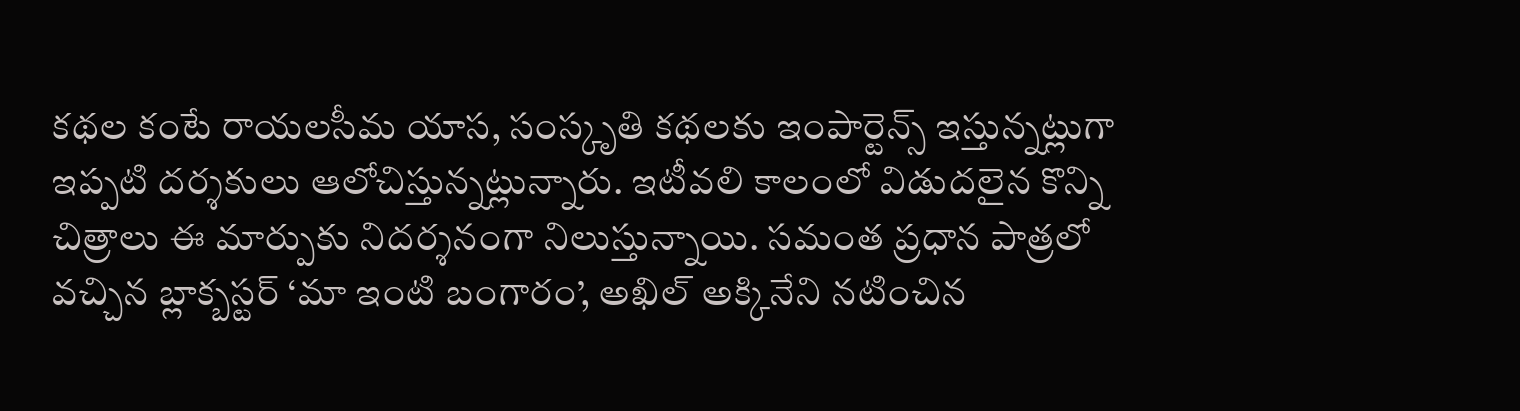కథల కంటే రాయలసీమ యాస, సంస్కృతి కథలకు ఇంపార్టెన్స్ ఇస్తున్నట్లుగా ఇప్పటి దర్శకులు ఆలోచిస్తున్నట్లున్నారు. ఇటీవలి కాలంలో విడుదలైన కొన్ని చిత్రాలు ఈ మార్పుకు నిదర్శనంగా నిలుస్తున్నాయి. సమంత ప్రధాన పాత్రలో వచ్చిన బ్లాక్బస్టర్ ‘మా ఇంటి బంగారం’, అఖిల్ అక్కినేని నటించిన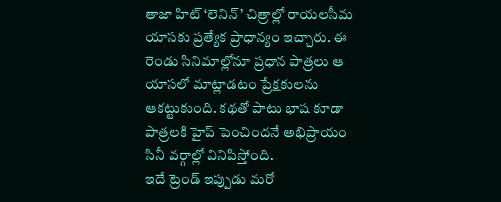తాజా హిట్ ‘లెనిన్’ చిత్రాల్లో రాయలసీమ యాసకు ప్రత్యేక ప్రాధాన్యం ఇచ్చారు. ఈ రెండు సినిమాల్లోనూ ప్రధాన పాత్రలు ఆ యాసలో మాట్లాడటం ప్రేక్షకులను ఆకట్టుకుంది. కథతో పాటు భాష కూడా పాత్రలకి హైప్ పెంచిందనే అభిప్రాయం సినీ వర్గాల్లో వినిపిస్తోంది.
ఇదే ట్రెండ్ ఇప్పుడు మరో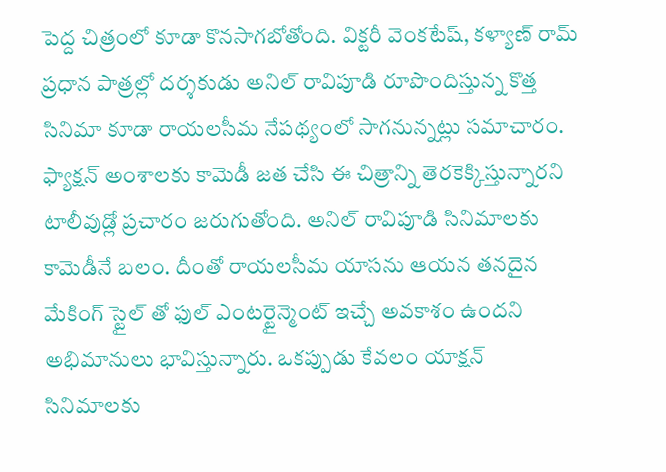పెద్ద చిత్రంలో కూడా కొనసాగబోతోంది. విక్టరీ వెంకటేష్, కళ్యాణ్ రామ్ ప్రధాన పాత్రల్లో దర్శకుడు అనిల్ రావిపూడి రూపొందిస్తున్న కొత్త సినిమా కూడా రాయలసీమ నేపథ్యంలో సాగనున్నట్లు సమాచారం. ఫ్యాక్షన్ అంశాలకు కామెడీ జత చేసి ఈ చిత్రాన్ని తెరకెక్కిస్తున్నారని టాలీవుడ్లో ప్రచారం జరుగుతోంది. అనిల్ రావిపూడి సినిమాలకు కామెడీనే బలం. దీంతో రాయలసీమ యాసను ఆయన తనదైన మేకింగ్ స్టైల్ తో ఫుల్ ఎంటర్టైన్మెంట్ ఇచ్చే అవకాశం ఉందని అభిమానులు భావిస్తున్నారు. ఒకప్పుడు కేవలం యాక్షన్ సినిమాలకు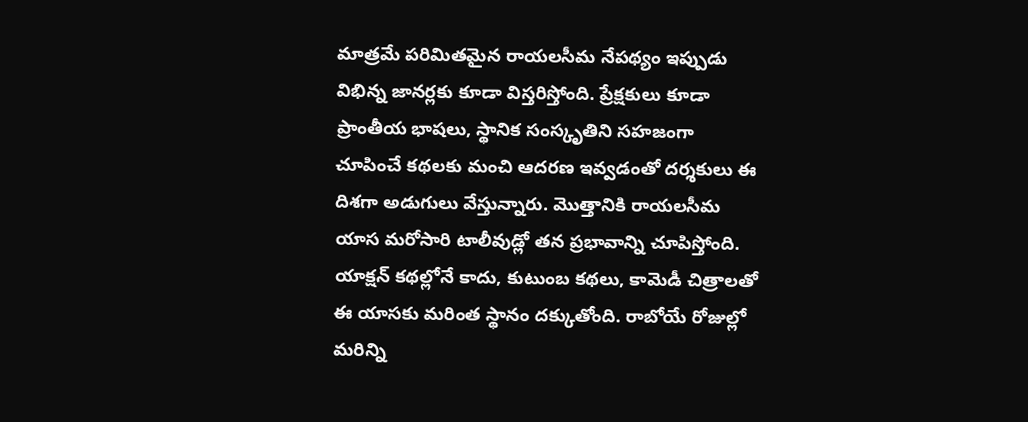మాత్రమే పరిమితమైన రాయలసీమ నేపథ్యం ఇప్పుడు విభిన్న జానర్లకు కూడా విస్తరిస్తోంది. ప్రేక్షకులు కూడా ప్రాంతీయ భాషలు, స్థానిక సంస్కృతిని సహజంగా చూపించే కథలకు మంచి ఆదరణ ఇవ్వడంతో దర్శకులు ఈ దిశగా అడుగులు వేస్తున్నారు. మొత్తానికి రాయలసీమ యాస మరోసారి టాలీవుడ్లో తన ప్రభావాన్ని చూపిస్తోంది. యాక్షన్ కథల్లోనే కాదు, కుటుంబ కథలు, కామెడీ చిత్రాలతో ఈ యాసకు మరింత స్థానం దక్కుతోంది. రాబోయే రోజుల్లో మరిన్ని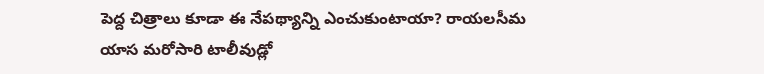పెద్ద చిత్రాలు కూడా ఈ నేపథ్యాన్ని ఎంచుకుంటాయా? రాయలసీమ యాస మరోసారి టాలీవుడ్లో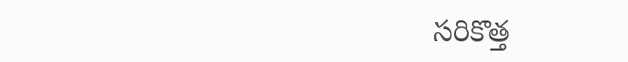సరికొత్త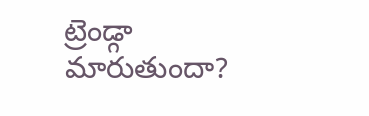ట్రెండ్గా మారుతుందా?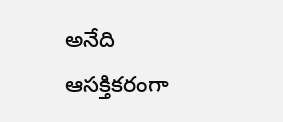అనేది ఆసక్తికరంగా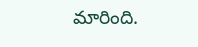మారింది.